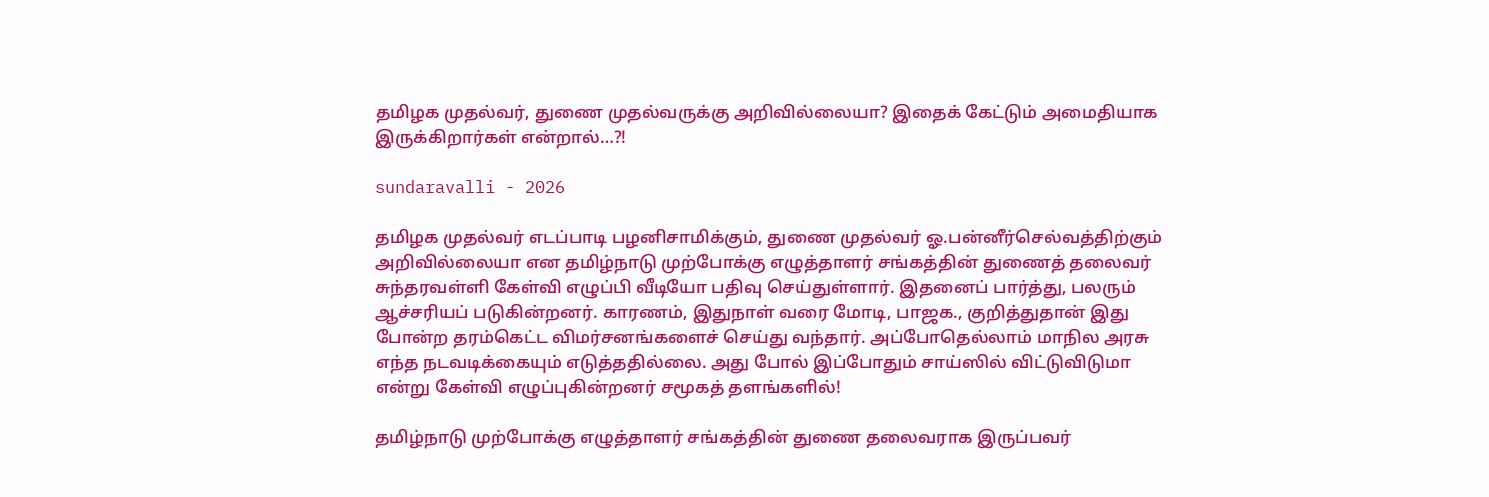தமிழக முதல்வர், துணை முதல்வருக்கு அறிவில்லையா? இதைக் கேட்டும் அமைதியாக இருக்கிறார்கள் என்றால்…?!

sundaravalli - 2026

தமிழக முதல்வர் எடப்பாடி பழனிசாமிக்கும், துணை முதல்வர் ஓ.பன்னீர்செல்வத்திற்கும் அறிவில்லையா என தமிழ்நாடு முற்போக்கு எழுத்தாளர் சங்கத்தின் துணைத் தலைவர் சுந்தரவள்ளி கேள்வி எழுப்பி வீடியோ பதிவு செய்துள்ளார். இதனைப் பார்த்து, பலரும் ஆச்சரியப் படுகின்றனர். காரணம், இதுநாள் வரை மோடி, பாஜக., குறித்துதான் இது போன்ற தரம்கெட்ட விமர்சனங்களைச் செய்து வந்தார். அப்போதெல்லாம் மாநில அரசு எந்த நடவடிக்கையும் எடுத்ததில்லை. அது போல் இப்போதும் சாய்ஸில் விட்டுவிடுமா என்று கேள்வி எழுப்புகின்றனர் சமூகத் தளங்களில்!

தமிழ்நாடு முற்போக்கு எழுத்தாளர் சங்கத்தின் துணை தலைவராக இருப்பவர்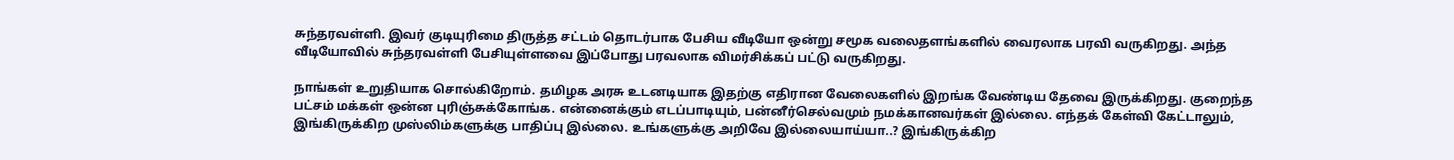சுந்தரவள்ளி. இவர் குடியுரிமை திருத்த சட்டம் தொடர்பாக பேசிய வீடியோ ஒன்று சமூக வலைதளங்களில் வைரலாக பரவி வருகிறது. அந்த வீடியோவில் சுந்தரவள்ளி பேசியுள்ளவை இப்போது பரவலாக விமர்சிக்கப் பட்டு வருகிறது.

நாங்கள் உறுதியாக சொல்கிறோம். தமிழக அரசு உடனடியாக இதற்கு எதிரான வேலைகளில் இறங்க வேண்டிய தேவை இருக்கிறது. குறைந்த பட்சம் மக்கள் ஒன்ன புரிஞ்சுக்கோங்க. என்னைக்கும் எடப்பாடியும், பன்னீர்செல்வமும் நமக்கானவர்கள் இல்லை. எந்தக் கேள்வி கேட்டாலும், இங்கிருக்கிற முஸ்லிம்களுக்கு பாதிப்பு இல்லை. உங்களுக்கு அறிவே இல்லையாய்யா..? இங்கிருக்கிற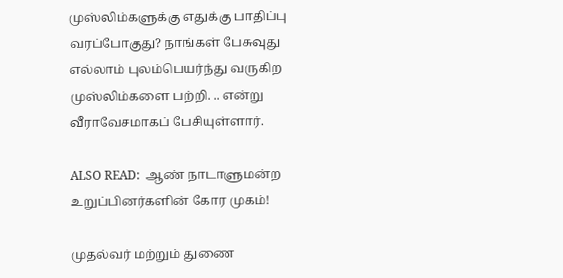முஸ்லிம்களுக்கு எதுக்கு பாதிப்பு வரப்போகுது? நாங்கள் பேசுவுது எல்லாம் புலம்பெயர்ந்து வருகிற முஸ்லிம்களை பற்றி. .. என்று வீராவேசமாகப் பேசியுள்ளார்.

ALSO READ:  ஆண் நாடாளுமன்ற உறுப்பினர்களின் கோர முகம்!

முதல்வர் மற்றும் துணை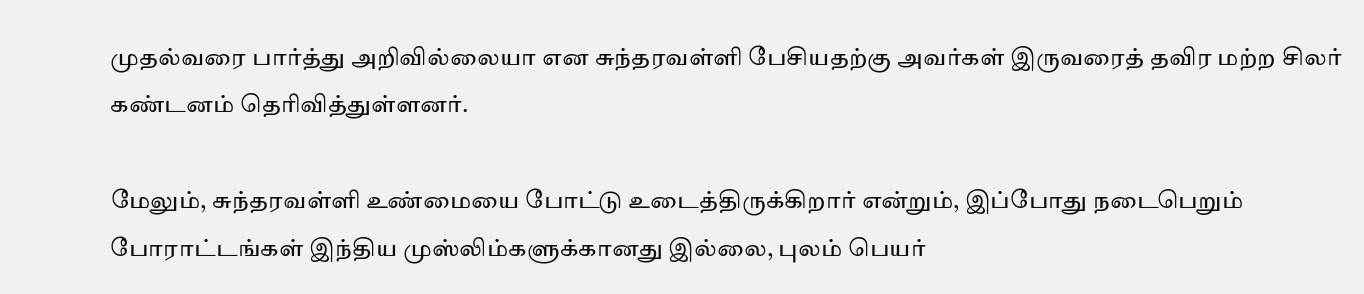முதல்வரை பார்த்து அறிவில்லையா என சுந்தரவள்ளி பேசியதற்கு அவர்கள் இருவரைத் தவிர மற்ற சிலர் கண்டனம் தெரிவித்துள்ளனர்.

மேலும், சுந்தரவள்ளி உண்மையை போட்டு உடைத்திருக்கிறார் என்றும், இப்போது நடைபெறும் போராட்டங்கள் இந்திய முஸ்லிம்களுக்கானது இல்லை, புலம் பெயர்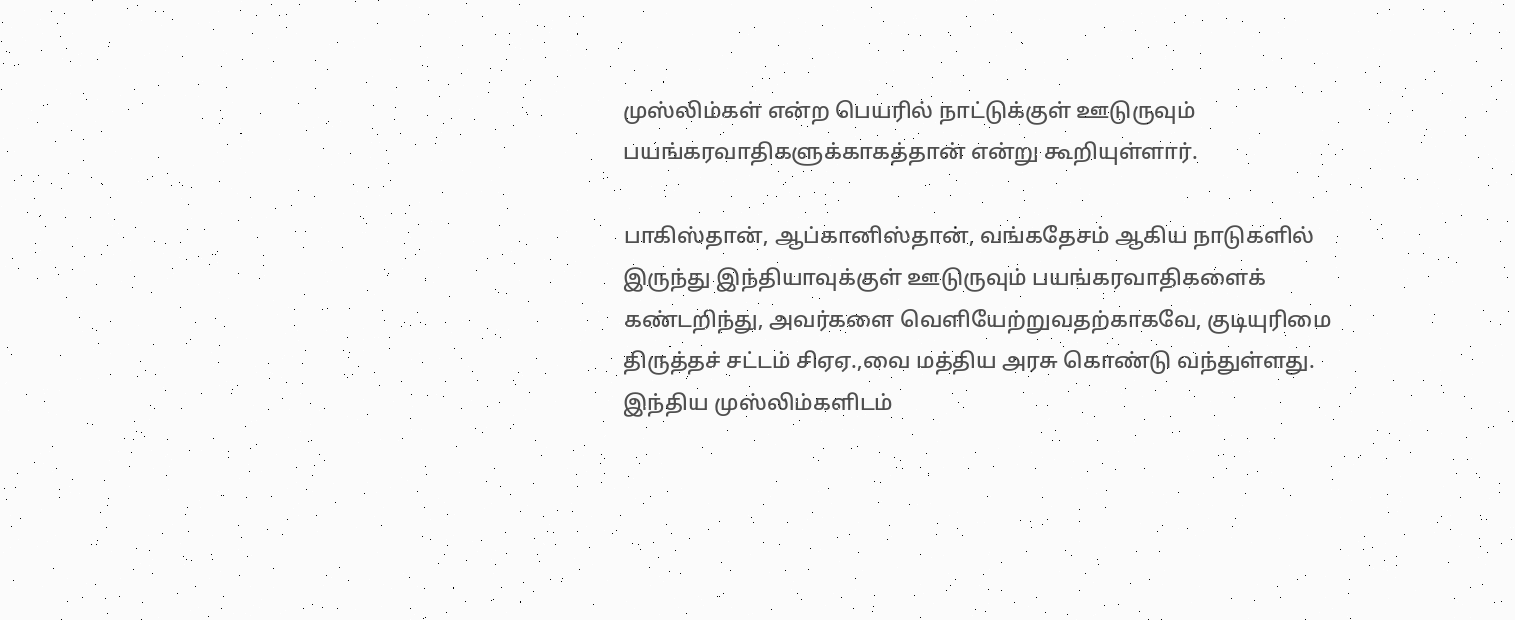முஸ்லிம்கள் என்ற பெயரில் நாட்டுக்குள் ஊடுருவும் பயங்கரவாதிகளுக்காகத்தான் என்று கூறியுள்ளார்.

பாகிஸ்தான், ஆப்கானிஸ்தான், வங்கதேசம் ஆகிய நாடுகளில் இருந்து இந்தியாவுக்குள் ஊடுருவும் பயங்கரவாதிகளைக் கண்டறிந்து, அவர்களை வெளியேற்றுவதற்காகவே, குடியுரிமை திருத்தச் சட்டம் சிஏஏ.,வை மத்திய அரசு கொண்டு வந்துள்ளது. இந்திய முஸ்லிம்களிடம்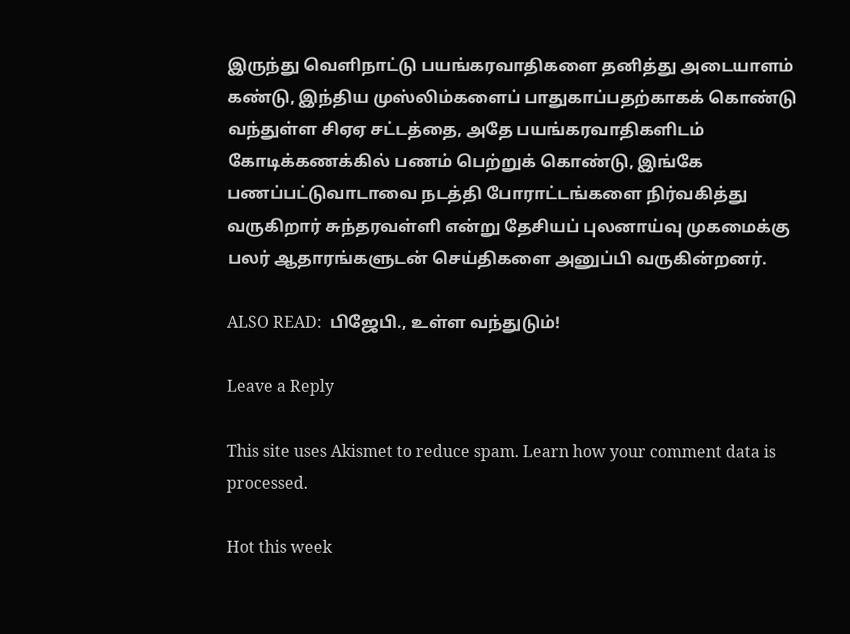இருந்து வெளிநாட்டு பயங்கரவாதிகளை தனித்து அடையாளம் கண்டு, இந்திய முஸ்லிம்களைப் பாதுகாப்பதற்காகக் கொண்டு வந்துள்ள சிஏஏ சட்டத்தை, அதே பயங்கரவாதிகளிடம் கோடிக்கணக்கில் பணம் பெற்றுக் கொண்டு, இங்கே பணப்பட்டுவாடாவை நடத்தி போராட்டங்களை நிர்வகித்து வருகிறார் சுந்தரவள்ளி என்று தேசியப் புலனாய்வு முகமைக்கு பலர் ஆதாரங்களுடன் செய்திகளை அனுப்பி வருகின்றனர்.

ALSO READ:  பிஜேபி., உள்ள வந்துடும்!

Leave a Reply

This site uses Akismet to reduce spam. Learn how your comment data is processed.

Hot this week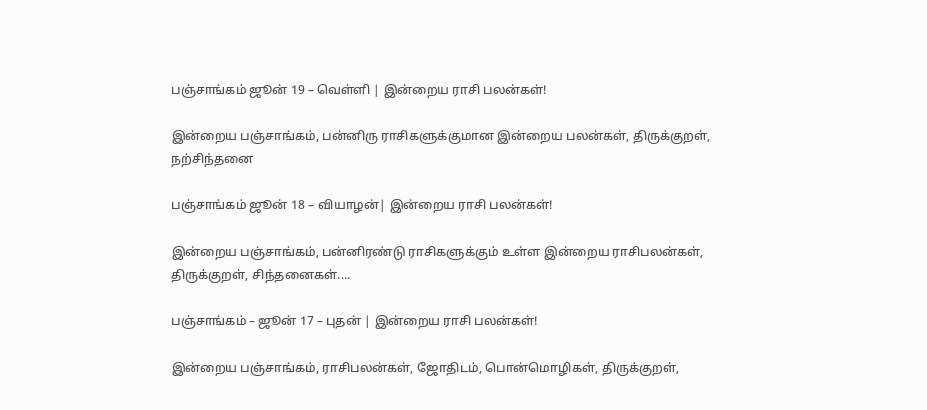பஞ்சாங்கம் ஜூன் 19 – வெள்ளி | இன்றைய ராசி பலன்கள்!

இன்றைய பஞ்சாங்கம், பன்னிரு ராசிகளுக்குமான இன்றைய பலன்கள், திருக்குறள், நற்சிந்தனை

பஞ்சாங்கம் ஜூன் 18 – வியாழன்| இன்றைய ராசி பலன்கள்!

இன்றைய பஞ்சாங்கம், பன்னிரண்டு ராசிகளுக்கும் உள்ள இன்றைய ராசிபலன்கள், திருக்குறள், சிந்தனைகள்....

பஞ்சாங்கம் – ஜூன் 17 – புதன் | இன்றைய ராசி பலன்கள்!

இன்றைய பஞ்சாங்கம், ராசிபலன்கள், ஜோதிடம், பொன்மொழிகள், திருக்குறள்,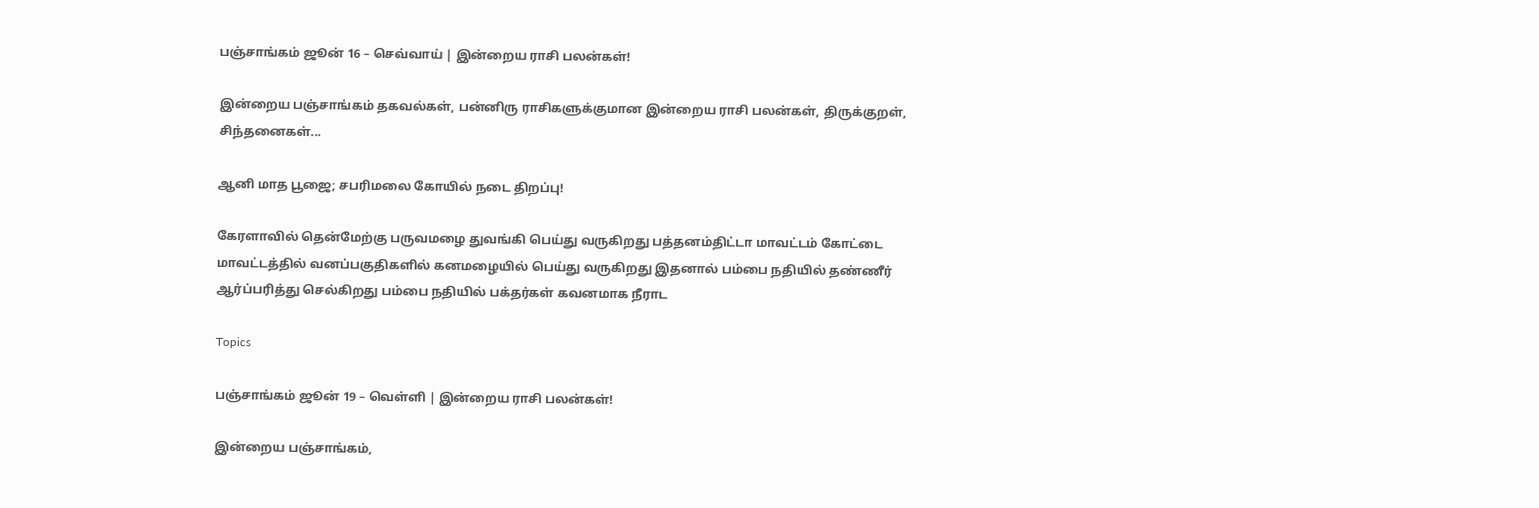பஞ்சாங்கம் ஜூன் 16 – செவ்வாய் | இன்றைய ராசி பலன்கள்!

இன்றைய பஞ்சாங்கம் தகவல்கள், பன்னிரு ராசிகளுக்குமான இன்றைய ராசி பலன்கள், திருக்குறள், சிந்தனைகள்...

ஆனி மாத பூஜை; சபரிமலை கோயில் நடை திறப்பு!

கேரளாவில் தென்மேற்கு பருவமழை துவங்கி பெய்து வருகிறது பத்தனம்திட்டா மாவட்டம் கோட்டை மாவட்டத்தில் வனப்பகுதிகளில் கனமழையில் பெய்து வருகிறது இதனால் பம்பை நதியில் தண்ணீர் ஆர்ப்பரித்து செல்கிறது பம்பை நதியில் பக்தர்கள் கவனமாக நீராட

Topics

பஞ்சாங்கம் ஜூன் 19 – வெள்ளி | இன்றைய ராசி பலன்கள்!

இன்றைய பஞ்சாங்கம்,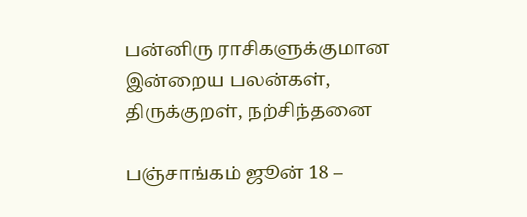பன்னிரு ராசிகளுக்குமான இன்றைய பலன்கள், திருக்குறள், நற்சிந்தனை

பஞ்சாங்கம் ஜூன் 18 –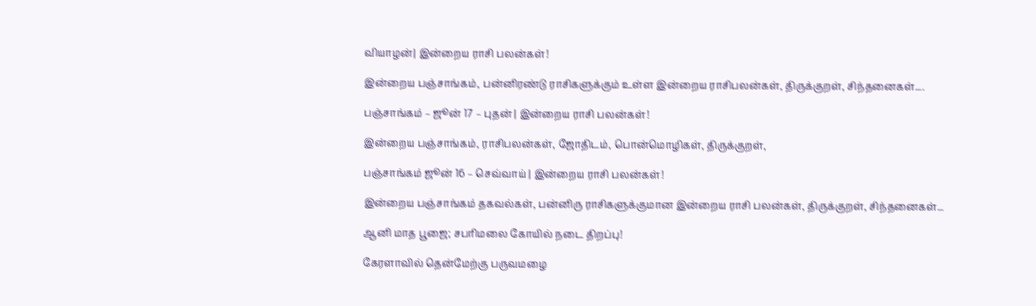வியாழன்| இன்றைய ராசி பலன்கள்!

இன்றைய பஞ்சாங்கம், பன்னிரண்டு ராசிகளுக்கும் உள்ள இன்றைய ராசிபலன்கள், திருக்குறள், சிந்தனைகள்....

பஞ்சாங்கம் – ஜூன் 17 – புதன் | இன்றைய ராசி பலன்கள்!

இன்றைய பஞ்சாங்கம், ராசிபலன்கள், ஜோதிடம், பொன்மொழிகள், திருக்குறள்,

பஞ்சாங்கம் ஜூன் 16 – செவ்வாய் | இன்றைய ராசி பலன்கள்!

இன்றைய பஞ்சாங்கம் தகவல்கள், பன்னிரு ராசிகளுக்குமான இன்றைய ராசி பலன்கள், திருக்குறள், சிந்தனைகள்...

ஆனி மாத பூஜை; சபரிமலை கோயில் நடை திறப்பு!

கேரளாவில் தென்மேற்கு பருவமழை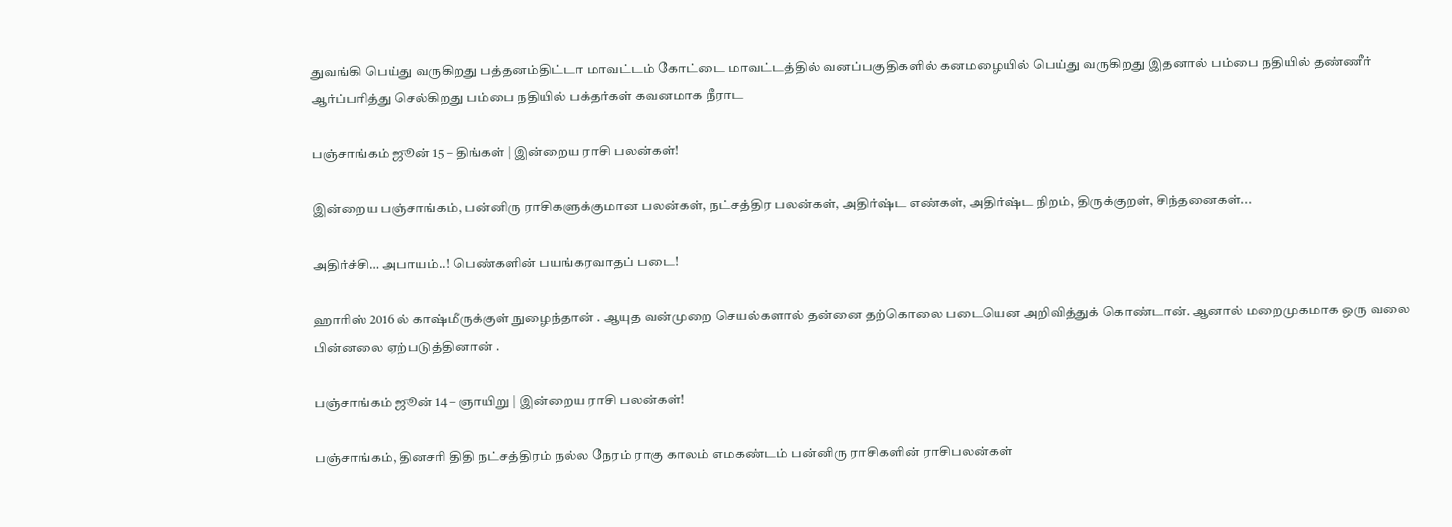துவங்கி பெய்து வருகிறது பத்தனம்திட்டா மாவட்டம் கோட்டை மாவட்டத்தில் வனப்பகுதிகளில் கனமழையில் பெய்து வருகிறது இதனால் பம்பை நதியில் தண்ணீர் ஆர்ப்பரித்து செல்கிறது பம்பை நதியில் பக்தர்கள் கவனமாக நீராட

பஞ்சாங்கம் ஜூன் 15 – திங்கள் | இன்றைய ராசி பலன்கள்!

இன்றைய பஞ்சாங்கம், பன்னிரு ராசிகளுக்குமான பலன்கள், நட்சத்திர பலன்கள், அதிர்ஷ்ட எண்கள், அதிர்ஷ்ட நிறம், திருக்குறள், சிந்தனைகள்...

அதிர்ச்சி… அபாயம்..! பெண்களின் பயங்கரவாதப் படை!

ஹாரிஸ் 2016 ல் காஷ்மீருக்குள் நுழைந்தான் . ஆயுத வன்முறை செயல்களால் தன்னை தற்கொலை படையென அறிவித்துக் கொண்டான். ஆனால் மறைமுகமாக ஒரு வலை பின்னலை ஏற்படுத்தினான் .

பஞ்சாங்கம் ஜூன் 14 – ஞாயிறு | இன்றைய ராசி பலன்கள்!

பஞ்சாங்கம், தினசரி திதி நட்சத்திரம் நல்ல நேரம் ராகு காலம் எமகண்டம் பன்னிரு ராசிகளின் ராசிபலன்கள்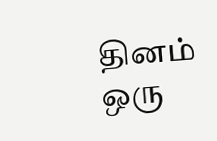தினம் ஒரு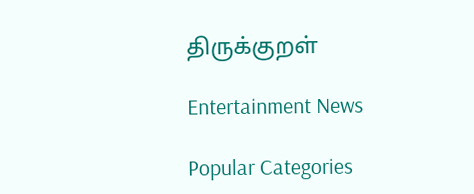திருக்குறள்

Entertainment News

Popular Categories